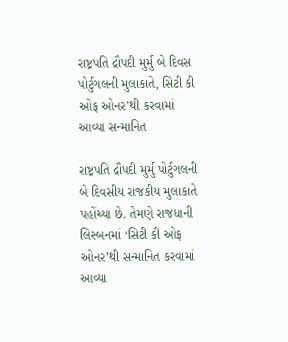રાષ્ટ્રપતિ દ્રૌપદી મુર્મુ બે દિવસ પોર્ટુગલની મુલાકાતે, સિટી કી ઓફ ઓનર’થી કરવામાં આવ્યા સન્માનિત

રાષ્ટ્રપતિ દ્રૌપદી મુર્મુ પોર્ટુગલની બે દિવસીય રાજકીય મુલાકાતે પહોંચ્યા છે. તેમણે રાજધાની લિસ્બનમાં ‘સિટી કી ઓફ ઓનર’થી સન્માનિત કરવામાં આવ્યા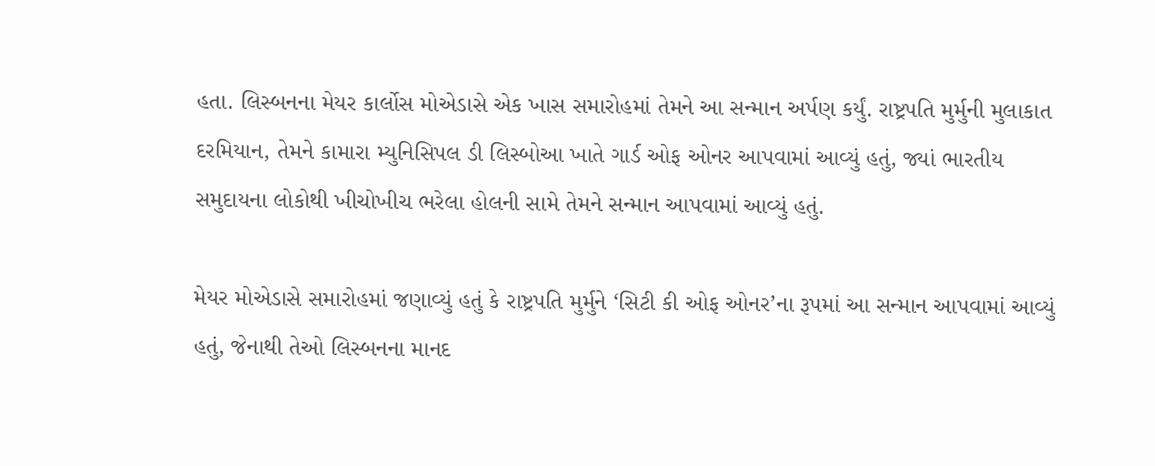હતા. લિસ્બનના મેયર કાર્લોસ મોએડાસે એક ખાસ સમારોહમાં તેમને આ સન્માન અર્પણ કર્યું. રાષ્ટ્રપતિ મુર્મુની મુલાકાત દરમિયાન, તેમને કામારા મ્યુનિસિપલ ડી લિસ્બોઆ ખાતે ગાર્ડ ઓફ ઓનર આપવામાં આવ્યું હતું, જ્યાં ભારતીય સમુદાયના લોકોથી ખીચોખીચ ભરેલા હોલની સામે તેમને સન્માન આપવામાં આવ્યું હતું.

મેયર મોએડાસે સમારોહમાં જણાવ્યું હતું કે રાષ્ટ્રપતિ મુર્મુને ‘સિટી કી ઓફ ઓનર’ના રૂપમાં આ સન્માન આપવામાં આવ્યું હતું, જેનાથી તેઓ લિસ્બનના માનદ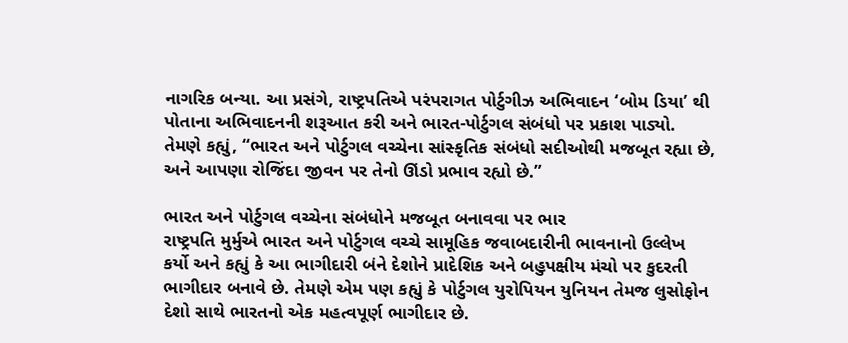નાગરિક બન્યા. આ પ્રસંગે, રાષ્ટ્રપતિએ પરંપરાગત પોર્ટુગીઝ અભિવાદન ‘બોમ ડિયા’ થી પોતાના અભિવાદનની શરૂઆત કરી અને ભારત-પોર્ટુગલ સંબંધો પર પ્રકાશ પાડ્યો. તેમણે કહ્યું, “ભારત અને પોર્ટુગલ વચ્ચેના સાંસ્કૃતિક સંબંધો સદીઓથી મજબૂત રહ્યા છે, અને આપણા રોજિંદા જીવન પર તેનો ઊંડો પ્રભાવ રહ્યો છે.”

ભારત અને પોર્ટુગલ વચ્ચેના સંબંધોને મજબૂત બનાવવા પર ભાર
રાષ્ટ્રપતિ મુર્મુએ ભારત અને પોર્ટુગલ વચ્ચે સામૂહિક જવાબદારીની ભાવનાનો ઉલ્લેખ કર્યો અને કહ્યું કે આ ભાગીદારી બંને દેશોને પ્રાદેશિક અને બહુપક્ષીય મંચો પર કુદરતી ભાગીદાર બનાવે છે. તેમણે એમ પણ કહ્યું કે પોર્ટુગલ યુરોપિયન યુનિયન તેમજ લુસોફોન દેશો સાથે ભારતનો એક મહત્વપૂર્ણ ભાગીદાર છે.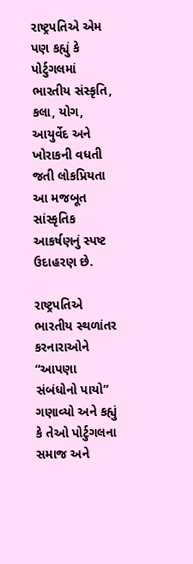રાષ્ટ્રપતિએ એમ પણ કહ્યું કે પોર્ટુગલમાં ભારતીય સંસ્કૃતિ, કલા, યોગ, આયુર્વેદ અને ખોરાકની વધતી જતી લોકપ્રિયતા આ મજબૂત સાંસ્કૃતિક આકર્ષણનું સ્પષ્ટ ઉદાહરણ છે.

રાષ્ટ્રપતિએ ભારતીય સ્થળાંતર કરનારાઓને “આપણા સંબંધોનો પાયો” ગણાવ્યો અને કહ્યું કે તેઓ પોર્ટુગલના સમાજ અને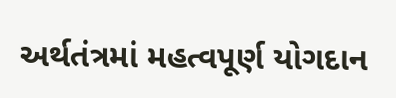અર્થતંત્રમાં મહત્વપૂર્ણ યોગદાન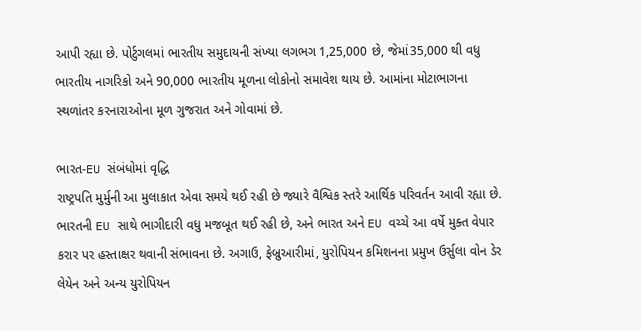આપી રહ્યા છે. પોર્ટુગલમાં ભારતીય સમુદાયની સંખ્યા લગભગ 1,25,000 છે, જેમાં35,000 થી વધુ ભારતીય નાગરિકો અને 90,000 ભારતીય મૂળના લોકોનો સમાવેશ થાય છે. આમાંના મોટાભાગના સ્થળાંતર કરનારાઓના મૂળ ગુજરાત અને ગોવામાં છે.

ભારત-EU સંબંધોમાં વૃદ્ધિ
રાષ્ટ્રપતિ મુર્મુની આ મુલાકાત એવા સમયે થઈ રહી છે જ્યારે વૈશ્વિક સ્તરે આર્થિક પરિવર્તન આવી રહ્યા છે. ભારતની EU સાથે ભાગીદારી વધુ મજબૂત થઈ રહી છે, અને ભારત અને EU વચ્ચે આ વર્ષે મુક્ત વેપાર કરાર પર હસ્તાક્ષર થવાની સંભાવના છે. અગાઉ, ફેબ્રુઆરીમાં, યુરોપિયન કમિશનના પ્રમુખ ઉર્સુલા વોન ડેર લેયેન અને અન્ય યુરોપિયન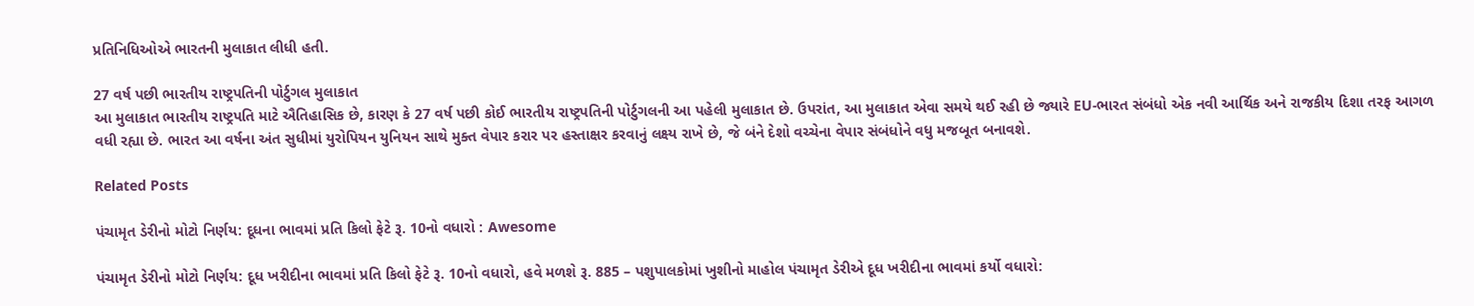પ્રતિનિધિઓએ ભારતની મુલાકાત લીધી હતી.

27 વર્ષ પછી ભારતીય રાષ્ટ્રપતિની પોર્ટુગલ મુલાકાત
આ મુલાકાત ભારતીય રાષ્ટ્રપતિ માટે ઐતિહાસિક છે, કારણ કે 27 વર્ષ પછી કોઈ ભારતીય રાષ્ટ્રપતિની પોર્ટુગલની આ પહેલી મુલાકાત છે. ઉપરાંત, આ મુલાકાત એવા સમયે થઈ રહી છે જ્યારે EU-ભારત સંબંધો એક નવી આર્થિક અને રાજકીય દિશા તરફ આગળ વધી રહ્યા છે. ભારત આ વર્ષના અંત સુધીમાં યુરોપિયન યુનિયન સાથે મુક્ત વેપાર કરાર પર હસ્તાક્ષર કરવાનું લક્ષ્ય રાખે છે, જે બંને દેશો વચ્ચેના વેપાર સંબંધોને વધુ મજબૂત બનાવશે.

Related Posts

પંચામૃત ડેરીનો મોટો નિર્ણય: દૂધના ભાવમાં પ્રતિ કિલો ફેટે રૂ. 10નો વધારો : Awesome

પંચામૃત ડેરીનો મોટો નિર્ણય: દૂધ ખરીદીના ભાવમાં પ્રતિ કિલો ફેટે રૂ. 10નો વધારો, હવે મળશે રૂ. 885 – પશુપાલકોમાં ખુશીનો માહોલ પંચામૃત ડેરીએ દૂધ ખરીદીના ભાવમાં કર્યો વધારો: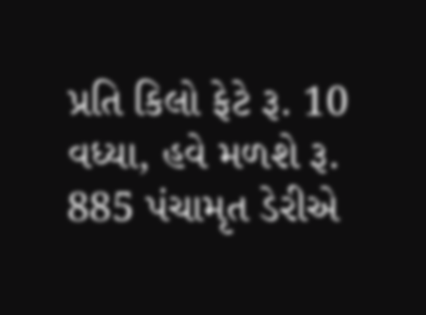પ્રતિ કિલો ફેટે રૂ. 10 વધ્યા, હવે મળશે રૂ. 885 પંચામૃત ડેરીએ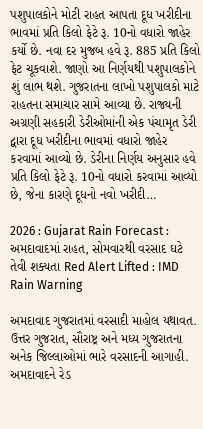પશુપાલકોને મોટી રાહત આપતા દૂધ ખરીદીના ભાવમાં પ્રતિ કિલો ફેટે રૂ. 10નો વધારો જાહેર કર્યો છે. નવા દર મુજબ હવે રૂ. 885 પ્રતિ કિલો ફેટ ચૂકવાશે. જાણો આ નિર્ણયથી પશુપાલકોને શું લાભ થશે. ગુજરાતના લાખો પશુપાલકો માટે રાહતના સમાચાર સામે આવ્યા છે. રાજ્યની અગ્રણી સહકારી ડેરીઓમાંની એક પંચામૃત ડેરી દ્વારા દૂધ ખરીદીના ભાવમાં વધારો જાહેર કરવામાં આવ્યો છે. ડેરીના નિર્ણય અનુસાર હવે પ્રતિ કિલો ફેટે રૂ. 10નો વધારો કરવામાં આવ્યો છે, જેના કારણે દૂધનો નવો ખરીદી…

2026 : Gujarat Rain Forecast : અમદાવાદમાં રાહત, સોમવારથી વરસાદ ઘટે તેવી શક્યતા Red Alert Lifted : IMD Rain Warning

અમદાવાદ ગુજરાતમાં વરસાદી માહોલ યથાવત. ઉત્તર ગુજરાત, સૌરાષ્ટ્ર અને મધ્ય ગુજરાતના અનેક જિલ્લાઓમાં ભારે વરસાદની આગાહી. અમદાવાદને રેડ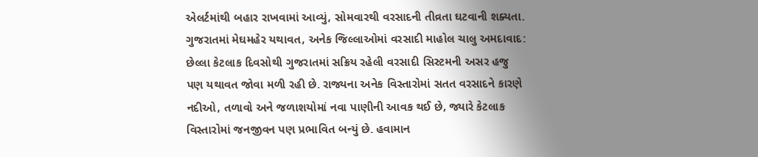એલર્ટમાંથી બહાર રાખવામાં આવ્યું, સોમવારથી વરસાદની તીવ્રતા ઘટવાની શક્યતા. ગુજરાતમાં મેઘમહેર યથાવત, અનેક જિલ્લાઓમાં વરસાદી માહોલ ચાલુ અમદાવાદ: છેલ્લા કેટલાક દિવસોથી ગુજરાતમાં સક્રિય રહેલી વરસાદી સિસ્ટમની અસર હજુ પણ યથાવત જોવા મળી રહી છે. રાજ્યના અનેક વિસ્તારોમાં સતત વરસાદને કારણે નદીઓ, તળાવો અને જળાશયોમાં નવા પાણીની આવક થઈ છે, જ્યારે કેટલાક વિસ્તારોમાં જનજીવન પણ પ્રભાવિત બન્યું છે. હવામાન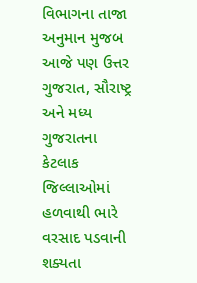વિભાગના તાજા અનુમાન મુજબ આજે પણ ઉત્તર ગુજરાત, સૌરાષ્ટ્ર અને મધ્ય ગુજરાતના કેટલાક જિલ્લાઓમાં હળવાથી ભારે વરસાદ પડવાની શક્યતા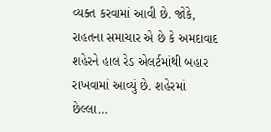વ્યક્ત કરવામાં આવી છે. જોકે, રાહતના સમાચાર એ છે કે અમદાવાદ શહેરને હાલ રેડ એલર્ટમાંથી બહાર રાખવામાં આવ્યું છે. શહેરમાં છેલ્લા…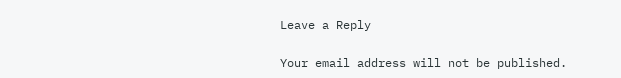Leave a Reply

Your email address will not be published.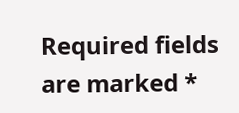Required fields are marked *